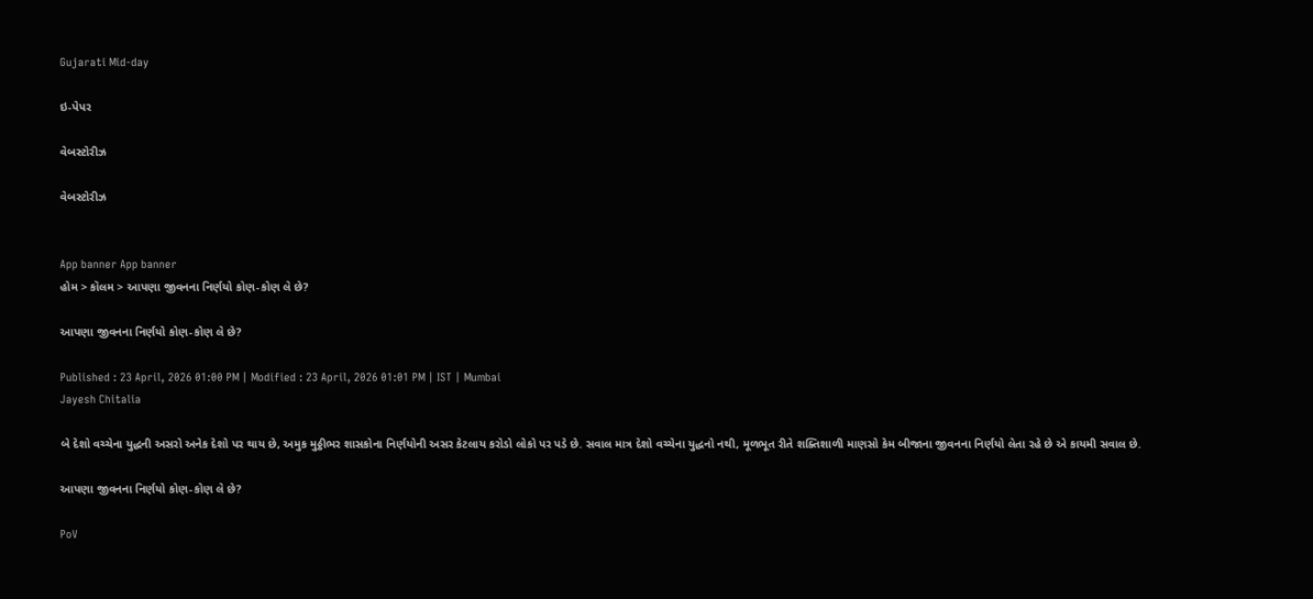Gujarati Mid-day

ઇ-પેપર

વેબસ્ટોરીઝ

વેબસ્ટોરીઝ


App banner App banner
હોમ > કૉલમ > આપણા જીવનના નિર્ણયો કોણ-કોણ લે છે?

આપણા જીવનના નિર્ણયો કોણ-કોણ લે છે?

Published : 23 April, 2026 01:00 PM | Modified : 23 April, 2026 01:01 PM | IST | Mumbai
Jayesh Chitalia

બે દેશો વચ્ચેના યુદ્ધની અસરો અનેક દેશો પર થાય છે, અમુક મુઠ્ઠીભર શાસકોના નિર્ણયોની અસર કેટલાય કરોડો લોકો પર પડે છે. સવાલ માત્ર દેશો વચ્ચેના યુદ્ધનો નથી, મૂળભૂત રીતે શક્તિશાળી માણસો કેમ બીજાના જીવનના નિર્ણયો લેતા રહે છે એ કાયમી સવાલ છે.

આપણા જીવનના નિર્ણયો કોણ-કોણ લે છે?

PoV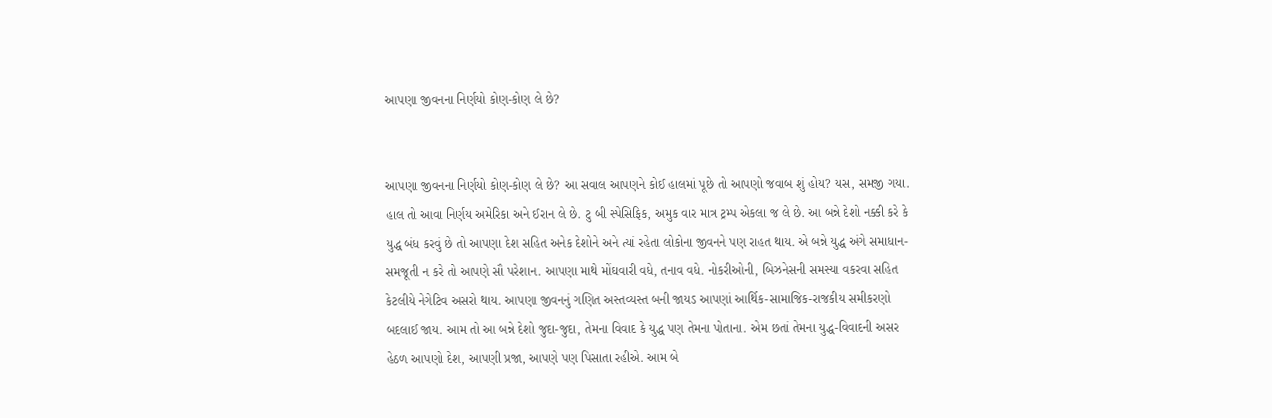આપણા જીવનના નિર્ણયો કોણ-કોણ લે છે?


આપણા જીવનના નિર્ણયો કોણ-કોણ લે છે? આ સવાલ આપણને કોઈ હાલમાં પૂછે તો આપણો જવાબ શું હોય? યસ, સમજી ગયા. હાલ તો આવા નિર્ણય અમેરિકા અને ઈરાન લે છે. ટુ બી સ્પેસિફિક, અમુક વાર માત્ર ટ્રમ્પ એકલા જ લે છે. આ બન્ને દેશો નક્કી કરે કે યુદ્ધ બંધ કરવું છે તો આપણા દેશ સહિત અનેક દેશોને અને ત્યાં રહેતા લોકોના જીવનને પણ રાહત થાય. એ બન્ને યુદ્ધ અંગે સમાધાન-સમજૂતી ન કરે તો આપણે સૌ પરેશાન. આપણા માથે મોંઘવારી વધે, તનાવ વધે. નોકરીઓની, બિઝનેસની સમસ્યા વકરવા સહિત કેટલીયે નેગેટિવ અસરો થાય. આપણા જીવનનું ગણિત અસ્તવ્યસ્ત બની જાયઽ આપણાં આર્થિક-સામાજિક-રાજકીય સમીકરણો બદલાઈ જાય. આમ તો આ બન્ને દેશો જુદા-જુદા, તેમના વિવાદ કે યુદ્ધ પણ તેમના પોતાના. એમ છતાં તેમના યુદ્ધ-વિવાદની અસર હેઠળ આપણો દેશ, આપણી પ્રજા, આપણે પણ પિસાતા રહીએ. આમ બે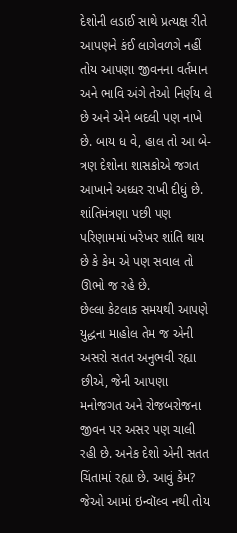દેશોની લડાઈ સાથે પ્રત્યક્ષ રીતે આપણને કંઈ લાગેવળગે નહીં તોય આપણા જીવનના વર્તમાન અને ભાવિ અંગે તેઓ નિર્ણય લે છે અને એને બદલી પણ નાખે છે. બાય ધ વે, હાલ તો આ બે-ત્રણ દેશોના શાસકોએ જગત આખાને અધ્ધર રાખી દીધું છે. શાંતિમંત્રણા પછી પણ પરિણામમાં ખરેખર શાંતિ થાય છે કે કેમ એ પણ સવાલ તો ઊભો જ રહે છે.
છેલ્લા કેટલાક સમયથી આપણે યુદ્ધના માહોલ તેમ જ એની અસરો સતત અનુભવી રહ્યા છીએ, જેની આપણા મનોજગત અને રોજબરોજના જીવન પર અસર પણ ચાલી રહી છે. અનેક દેશો એની સતત ચિંતામાં રહ્યા છે. આવું કેમ? જેઓ આમાં ઇન્વૉલ્વ નથી તોય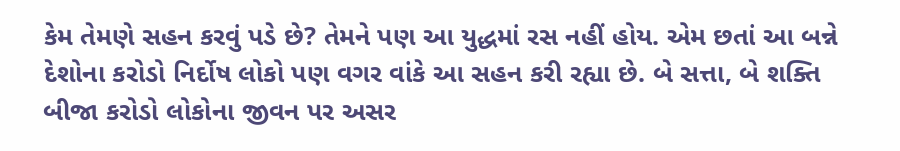કેમ તેમણે સહન કરવું પડે છે? તેમને પણ આ યુદ્ધમાં રસ નહીં હોય. એમ છતાં આ બન્ને દેશોના કરોડો નિર્દોષ લોકો પણ વગર વાંકે આ સહન કરી રહ્યા છે. બે સત્તા, બે શક્તિ બીજા કરોડો લોકોના જીવન પર અસર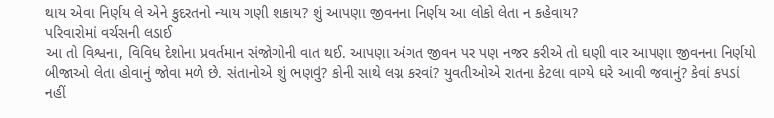થાય એવા નિર્ણય લે એને કુદરતનો ન્યાય ગણી શકાય? શું આપણા જીવનના નિર્ણય આ લોકો લેતા ન કહેવાય?
પરિવારોમાં વર્ચસની લડાઈ
આ તો વિશ્વના, વિવિધ દેશોના પ્રવર્તમાન સંજોગોની વાત થઈ. આપણા અંગત જીવન પર પણ નજર કરીએ તો ઘણી વાર આપણા જીવનના નિર્ણયો બીજાઓ લેતા હોવાનું જોવા મળે છે. સંતાનોએ શું ભણવું? કોની સાથે લગ્ન કરવાં? યુવતીઓએ રાતના કેટલા વાગ્યે ઘરે આવી જવાનું? કેવાં કપડાં નહીં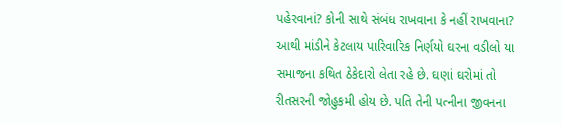પહેરવાનાં? કોની સાથે સંબંધ રાખવાના કે નહીં રાખવાના? આથી માંડીને કેટલાય પારિવારિક નિર્ણયો ઘરના વડીલો યા સમાજના કથિત ઠેકેદારો લેતા રહે છે. ઘણાં ઘરોમાં તો રીતસરની જોહુકમી હોય છે. પતિ તેની પત્નીના જીવનના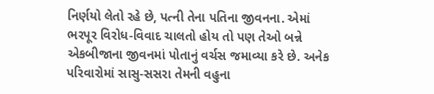નિર્ણયો લેતો રહે છે, પત્ની તેના પતિના જીવનના. એમાં ભરપૂર વિરોધ-વિવાદ ચાલતો હોય તો પણ તેઓ બન્ને એકબીજાના જીવનમાં પોતાનું વર્ચસ જમાવ્યા કરે છે. અનેક પરિવારોમાં સાસુ-સસરા તેમની વહુના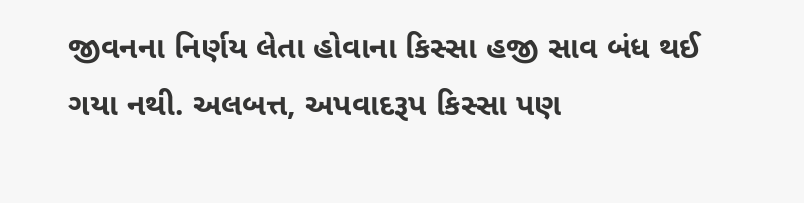જીવનના નિર્ણય લેતા હોવાના કિસ્સા હજી સાવ બંધ થઈ ગયા નથી. અલબત્ત, અપવાદરૂપ કિસ્સા પણ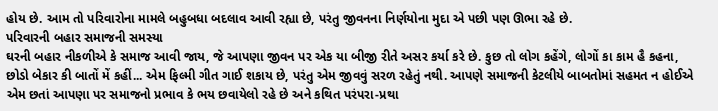હોય છે. આમ તો પરિવારોના મામલે બહુબધા બદલાવ આવી રહ્યા છે, પરંતુ જીવનના નિર્ણયોના મુદા એ પછી પણ ઊભા રહે છે.
પરિવારની બહાર સમાજની સમસ્યા
ઘરની બહાર નીકળીએ કે સમાજ આવી જાય, જે આપણા જીવન પર એક યા બીજી રીતે અસર કર્યા કરે છે. કુછ તો લોગ કહેંગે, લોગોં કા કામ હૈ કહના, છોડો બેકાર કી બાતોં મેં કહીં... એમ ફિલ્મી ગીત ગાઈ શકાય છે, પરંતુ એમ જીવવું સરળ રહેતું નથી. આપણે સમાજની કેટલીયે બાબતોમાં સહમત ન હોઈએ એમ છતાં આપણા પર સમાજનો પ્રભાવ કે ભય છવાયેલો રહે છે અને કથિત પરંપરા-પ્રથા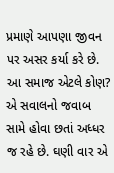પ્રમાણે આપણા જીવન પર અસર કર્યા કરે છે. આ સમાજ એટલે કોણ? એ સવાલનો જવાબ સામે હોવા છતાં અધ્ધર જ રહે છે. ઘણી વાર એ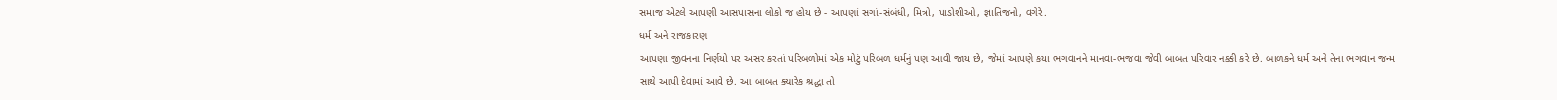સમાજ એટલે આપણી આસપાસના લોકો જ હોય છે - આપણાં સગાં-સંબંધી, મિત્રો, પાડોશીઓ, જ્ઞાતિજનો, વગેરે.
ધર્મ અને રાજકારણ
આપણા જીવનના નિર્ણયો પર અસર કરતાં પરિબળોમાં એક મોટું પરિબળ ધર્મનું પણ આવી જાય છે, જેમાં આપણે કયા ભગવાનને માનવા-ભજવા જેવી બાબત પરિવાર નક્કી કરે છે. બાળકને ધર્મ અને તેના ભગવાન જન્મ સાથે આપી દેવામાં આવે છે. આ બાબત ક્યારેક શ્રદ્ધા તો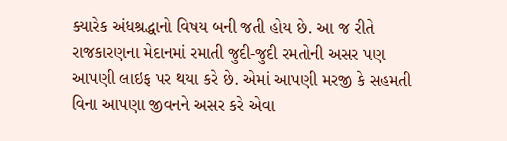ક્યારેક અંધશ્રદ્ધાનો વિષય બની જતી હોય છે. આ જ રીતે રાજકારણના મેદાનમાં રમાતી જુદી-જુદી રમતોની અસર પણ આપણી લાઇફ પર થયા કરે છે. એમાં આપણી મરજી કે સહમતી વિના આપણા જીવનને અસર કરે એવા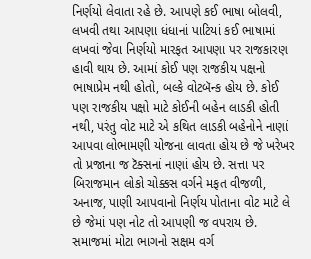નિર્ણયો લેવાતા રહે છે. આપણે કઈ ભાષા બોલવી, લખવી તથા આપણા ધંધાનાં પાટિયાં કઈ ભાષામાં લખવાં જેવા નિર્ણયો મારફત આપણા પર રાજકારણ હાવી થાય છે. આમાં કોઈ પણ રાજકીય પક્ષનો ભાષાપ્રેમ નથી હોતો, બલ્કે વોટબૅન્ક હોય છે. કોઈ પણ રાજકીય પક્ષો માટે કોઈની બહેન લાડકી હોતી નથી, પરંતુ વોટ માટે એ કથિત લાડકી બહેનોને નાણાં આપવા લોભામણી યોજના લાવતા હોય છે જે ખરેખર તો પ્રજાના જ ટૅક્સનાં નાણાં હોય છે. સત્તા પર બિરાજમાન લોકો ચોક્કસ વર્ગને મફત વીજળી, અનાજ, પાણી આપવાનો નિર્ણય પોતાના વોટ માટે લે છે જેમાં પણ નોટ તો આપણી જ વપરાય છે.
સમાજમાં મોટા ભાગનો સક્ષમ વર્ગ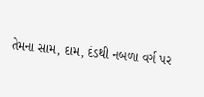તેમના સામ, દામ, દંડથી નબળા વર્ગ પર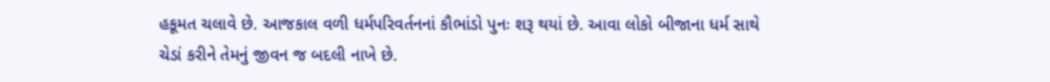હકૂમત ચલાવે છે. આજકાલ વળી ધર્મપરિવર્તનનાં કૌભાંડો પુનઃ શરૂ થયાં છે. આવા લોકો બીજાના ધર્મ સાથે ચેડાં કરીને તેમનું જીવન જ બદલી નાખે છે.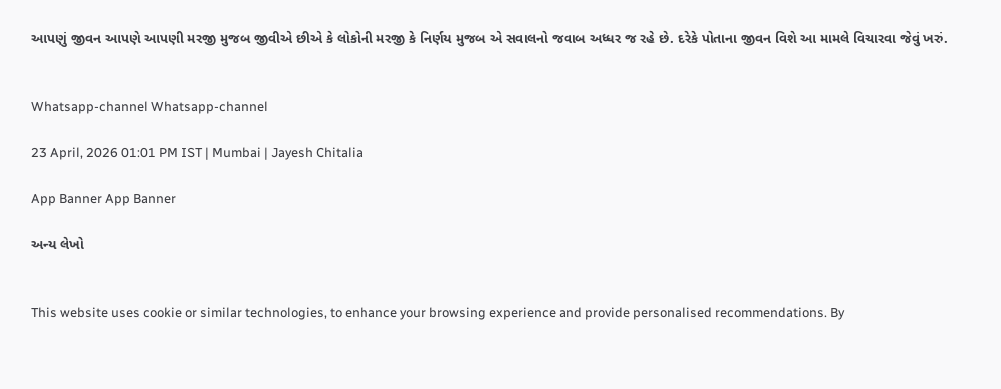આપણું જીવન આપણે આપણી મરજી મુજબ જીવીએ છીએ કે લોકોની મરજી કે નિર્ણય મુજબ એ સવાલનો જવાબ અધ્ધર જ રહે છે. દરેકે પોતાના જીવન વિશે આ મામલે વિચારવા જેવું ખરું.


Whatsapp-channel Whatsapp-channel

23 April, 2026 01:01 PM IST | Mumbai | Jayesh Chitalia

App Banner App Banner

અન્ય લેખો


This website uses cookie or similar technologies, to enhance your browsing experience and provide personalised recommendations. By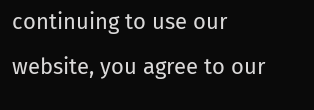continuing to use our website, you agree to our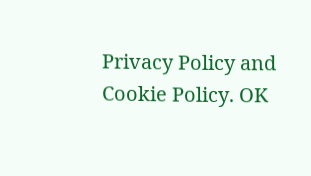Privacy Policy and Cookie Policy. OK